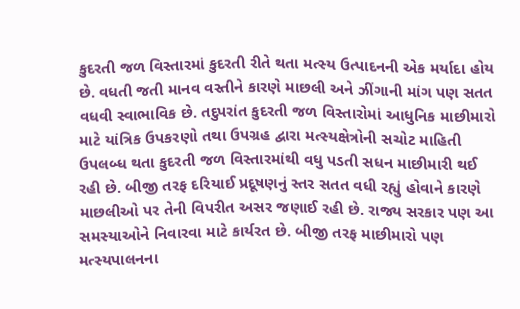કુદરતી જળ વિસ્તારમાં કુદરતી રીતે થતા મત્સ્ય ઉત્પાદનની એક મર્યાદા હોય છે. વધતી જતી માનવ વસ્તીને કારણે માછલી અને ઝીંગાની માંગ પણ સતત વધવી સ્વાભાવિક છે. તદુપરાંત કુદરતી જળ વિસ્તારોમાં આધુનિક માછીમારો માટે યાંત્રિક ઉપકરણો તથા ઉપગ્રહ દ્વારા મત્સ્યક્ષેત્રોની સચોટ માહિતી ઉપલબ્ધ થતા કુદરતી જળ વિસ્તારમાંથી વધુ પડતી સધન માછીમારી થઈ રહી છે. બીજી તરફ દરિયાઈ પ્રદૂષણનું સ્તર સતત વધી રહ્યું હોવાને કારણે માછલીઓ પર તેની વિપરીત અસર જણાઈ રહી છે. રાજ્ય સરકાર પણ આ સમસ્યાઓને નિવારવા માટે કાર્યરત છે. બીજી તરફ માછીમારો પણ મત્સ્યપાલનના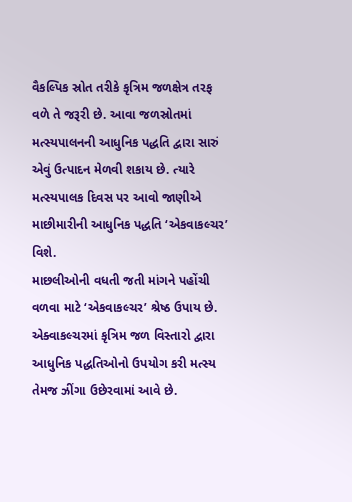વૈકલ્પિક સ્રોત તરીકે કૃત્રિમ જળક્ષેત્ર તરફ વળે તે જરૂરી છે. આવા જળસ્રોતમાં મત્સ્યપાલનની આધુનિક પદ્ધતિ દ્વારા સારું એવું ઉત્પાદન મેળવી શકાય છે. ત્યારે મત્સ્યપાલક દિવસ પર આવો જાણીએ માછીમારીની આધુનિક પદ્ધતિ ‘એકવાકલ્ચર’ વિશે.
માછલીઓની વધતી જતી માંગને પહોંચી વળવા માટે ‘એકવાકલ્ચર’ શ્રેષ્ઠ ઉપાય છે. એક્વાકલ્ચરમાં કૃત્રિમ જળ વિસ્તારો દ્વારા આધુનિક પદ્ધતિઓનો ઉપયોગ કરી મત્સ્ય તેમજ ઝીંગા ઉછેરવામાં આવે છે.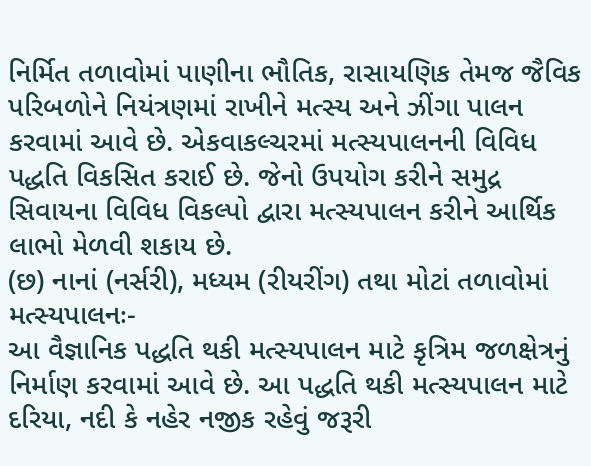નિર્મિત તળાવોમાં પાણીના ભૌતિક, રાસાયણિક તેમજ જૈવિક પરિબળોને નિયંત્રણમાં રાખીને મત્સ્ય અને ઝીંગા પાલન કરવામાં આવે છે. એકવાકલ્ચરમાં મત્સ્યપાલનની વિવિધ પદ્ધતિ વિકસિત કરાઈ છે. જેનો ઉપયોગ કરીને સમુદ્ર સિવાયના વિવિધ વિકલ્પો દ્વારા મત્સ્યપાલન કરીને આર્થિક લાભો મેળવી શકાય છે.
(છ) નાનાં (નર્સરી), મધ્યમ (રીયરીંગ) તથા મોટાં તળાવોમાં મત્સ્યપાલનઃ-
આ વૈજ્ઞાનિક પદ્ધતિ થકી મત્સ્યપાલન માટે કૃત્રિમ જળક્ષેત્રનું નિર્માણ કરવામાં આવે છે. આ પદ્ધતિ થકી મત્સ્યપાલન માટે દરિયા, નદી કે નહેર નજીક રહેવું જરૂરી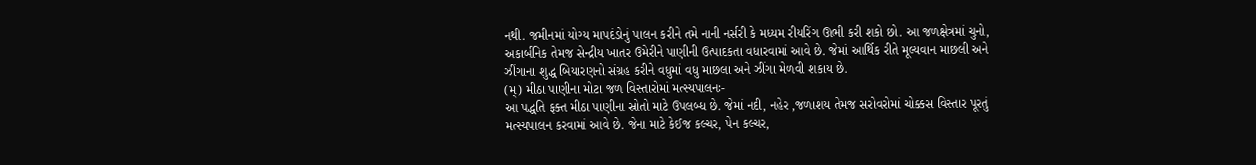નથી. જમીનમાં યોગ્ય માપદંડોનું પાલન કરીને તમે નાની નર્સરી કે મધ્યમ રીયરિંગ ઊભી કરી શકો છો. આ જળક્ષેત્રમાં ચુનો, અકાર્બનિક તેમજ સેન્દ્રીય ખાતર ઉમેરીને પાણીની ઉત્પાદકતા વધારવામાં આવે છે. જેમાં આર્થિક રીતે મૂલ્યવાન માછલી અને ઝીંગાના શુદ્ધ બિયારણનો સંગ્રહ કરીને વધુમાં વધુ માછલા અને ઝીંગા મેળવી શકાય છે.
(મ્) મીઠા પાણીના મોટા જળ વિસ્તારોમાં મત્સ્યપાલનઃ-
આ પદ્ધતિ ફક્ત મીઠા પાણીના સ્રોતો માટે ઉપલબ્ધ છે. જેમાં નદી, નહેર ,જળાશય તેમજ સરોવરોમાં ચોક્કસ વિસ્તાર પૂરતું મત્સ્યપાલન કરવામાં આવે છે. જેના માટે કેઈજ કલ્ચર, પેન કલ્ચર,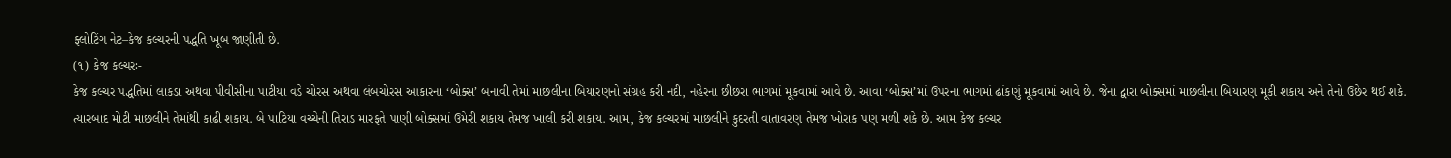ફ્લોટિંગ નેટ–કેજ કલ્ચરની પદ્ધતિ ખૂબ જાણીતી છે.
(૧) કેજ કલ્ચરઃ-
કેજ કલ્ચર પદ્ધતિમાં લાકડા અથવા પીવીસીના પાટીયા વડે ચોરસ અથવા લંબચોરસ આકારના ‘બોક્સ’ બનાવી તેમાં માછલીના બિયારણનો સંગ્રહ કરી નદી, નહેરના છીછરા ભાગમાં મૂકવામાં આવે છે. આવા ‘બોક્સ’માં ઉપરના ભાગમાં ઢાંકણું મૂકવામાં આવે છે. જેના દ્વારા બોક્સમાં માછલીના બિયારણ મૂકી શકાય અને તેનો ઉછેર થઈ શકે. ત્યારબાદ મોટી માછલીને તેમાંથી કાઢી શકાય. બે પાટિયા વચ્ચેની તિરાડ મારફતે પાણી બોક્સમાં ઉમેરી શકાય તેમજ ખાલી કરી શકાય. આમ, કેજ કલ્ચરમાં માછલીને કુદરતી વાતાવરણ તેમજ ખોરાક પણ મળી શકે છે. આમ કેજ કલ્ચર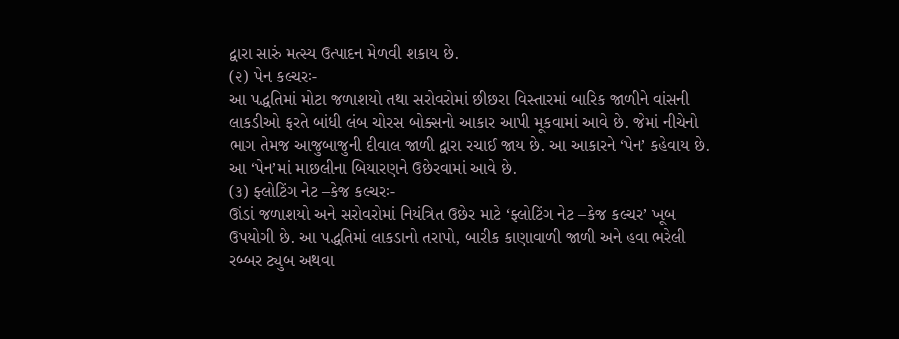દ્વારા સારું મત્સ્ય ઉત્પાદન મેળવી શકાય છે.
(૨) પેન કલ્ચરઃ-
આ પદ્ધતિમાં મોટા જળાશયો તથા સરોવરોમાં છીછરા વિસ્તારમાં બારિક જાળીને વાંસની લાકડીઓ ફરતે બાંધી લંબ ચોરસ બોક્સનો આકાર આપી મૂકવામાં આવે છે. જેમાં નીચેનો ભાગ તેમજ આજુબાજુની દીવાલ જાળી દ્વારા રચાઈ જાય છે. આ આકારને ‘પેન’ કહેવાય છે. આ ‘પેન’માં માછલીના બિયારણને ઉછેરવામાં આવે છે.
(૩) ફ્લોટિંગ નેટ –કેજ કલ્ચરઃ-
ઊંડાં જળાશયો અને સરોવરોમાં નિયંત્રિત ઉછેર માટે ‘ફ્લોટિંગ નેટ –કેજ કલ્ચર’ ખૂબ ઉપયોગી છે. આ પદ્ધતિમાં લાકડાનો તરાપો, બારીક કાણાવાળી જાળી અને હવા ભરેલી રબ્બર ટ્યુબ અથવા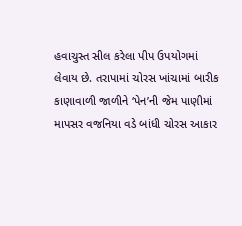હવાચુસ્ત સીલ કરેલા પીપ ઉપયોગમાં લેવાય છે. તરાપામાં ચોરસ ખાંચામાં બારીક કાણાવાળી જાળીને ‘પેન’ની જેમ પાણીમાં માપસર વજનિયા વડે બાંધી ચોરસ આકાર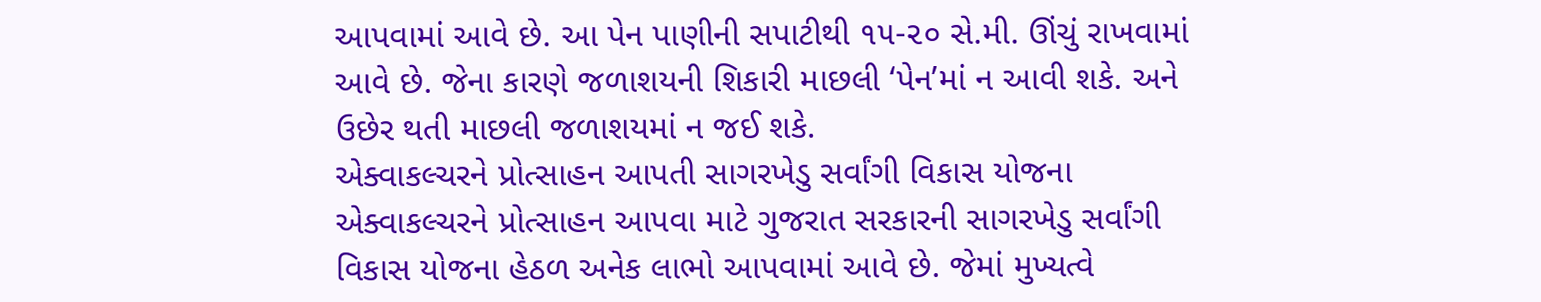આપવામાં આવે છે. આ પેન પાણીની સપાટીથી ૧૫-૨૦ સે.મી. ઊંચું રાખવામાં આવે છે. જેના કારણે જળાશયની શિકારી માછલી ‘પેન’માં ન આવી શકે. અને ઉછેર થતી માછલી જળાશયમાં ન જઈ શકે.
એક્વાકલ્ચરને પ્રોત્સાહન આપતી સાગરખેડુ સર્વાંગી વિકાસ યોજના
એક્વાકલ્ચરને પ્રોત્સાહન આપવા માટે ગુજરાત સરકારની સાગરખેડુ સર્વાંગી વિકાસ યોજના હેઠળ અનેક લાભો આપવામાં આવે છે. જેમાં મુખ્યત્વે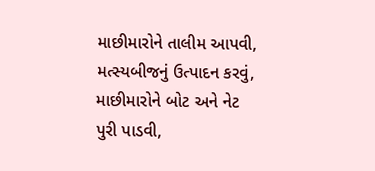માછીમારોને તાલીમ આપવી, મત્સ્યબીજનું ઉત્પાદન કરવું, માછીમારોને બોટ અને નેટ પુરી પાડવી,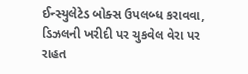ઈન્સ્યુલેટેડ બોક્સ ઉપલબ્ધ કરાવવા, ડિઝલની ખરીદી પર ચુકવેલ વેરા પર રાહત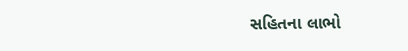સહિતના લાભો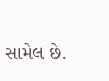સામેલ છે.